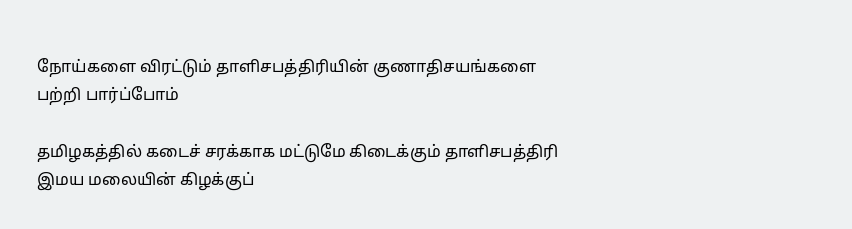நோய்களை விரட்டும் தாளிசபத்திரியின் குணாதிசயங்களை பற்றி பார்ப்போம்

தமிழகத்தில் கடைச் சரக்காக மட்டுமே கிடைக்கும் தாளிசபத்திரி இமய மலையின் கிழக்குப்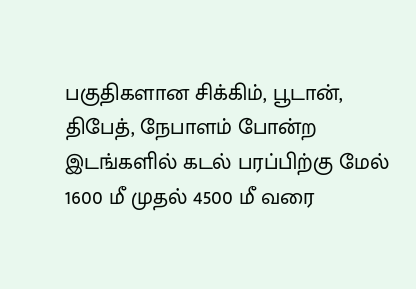பகுதிகளான சிக்கிம், பூடான், திபேத், நேபாளம் போன்ற இடங்களில் கடல் பரப்பிற்கு மேல் 1600 மீ முதல் 4500 மீ வரை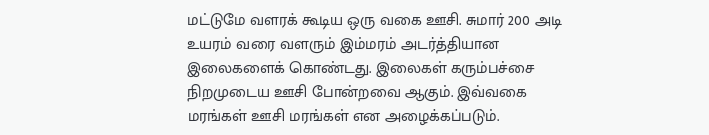மட்டுமே வளரக் கூடிய ஒரு வகை ஊசி. சுமார் 200 அடி உயரம் வரை வளரும் இம்மரம் அடர்த்தியான இலைகளைக் கொண்டது. இலைகள் கரும்பச்சை நிறமுடைய ஊசி போன்றவை ஆகும். இவ்வகை மரங்கள் ஊசி மரங்கள் என அழைக்கப்படும்.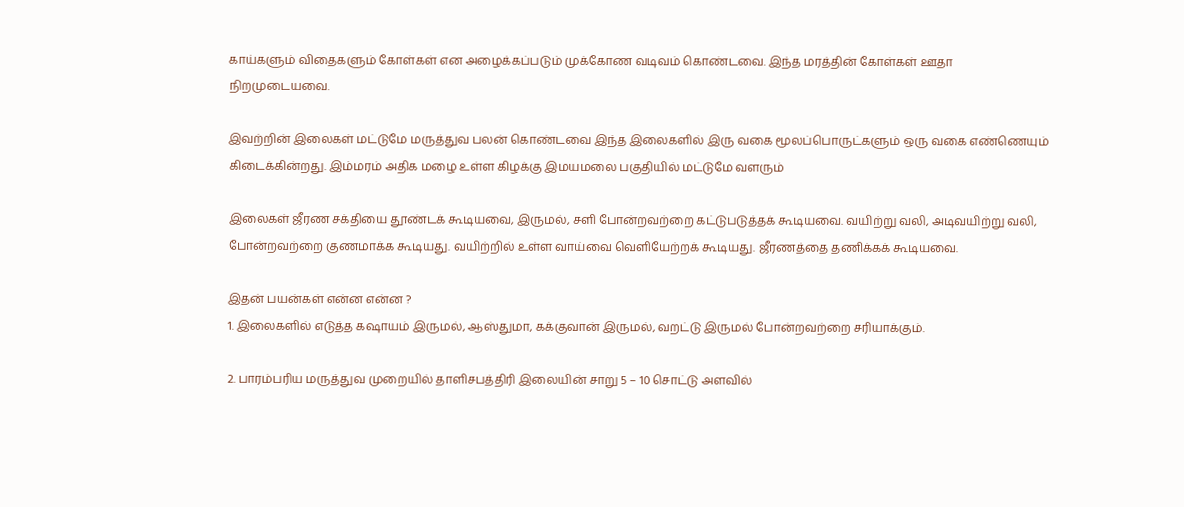காய்களும் விதைகளும் கோள்கள் என அழைக்கப்படும் முக்கோண வடிவம் கொண்டவை. இந்த மரத்தின் கோள்கள் ஊதா நிறமுடையவை.

இவற்றின் இலைகள் மட்டுமே மருத்துவ பலன் கொண்டவை இந்த இலைகளில் இரு வகை மூலப்பொருட்களும் ஒரு வகை எண்ணெயும் கிடைக்கின்றது. இம்மரம் அதிக மழை உள்ள கிழக்கு இமயமலை பகுதியில் மட்டுமே வளரும்

இலைகள் ஜீரண சக்தியை தூண்டக் கூடியவை, இருமல், சளி போன்றவற்றை கட்டுபடுத்தக் கூடியவை. வயிற்று வலி, அடிவயிற்று வலி, போன்றவற்றை குணமாக்க கூடியது. வயிற்றில் உள்ள வாய்வை வெளியேற்றக் கூடியது. ஜீரணத்தை தணிக்கக் கூடியவை.

இதன் பயன்கள் என்ன என்ன ?
1. இலைகளில் எடுத்த கஷாயம் இருமல், ஆஸ்துமா, கக்குவான் இருமல், வறட்டு இருமல் போன்றவற்றை சரியாக்கும்.

2. பாரம்பரிய மருத்துவ முறையில் தாளிசபத்திரி இலையின் சாறு 5 – 10 சொட்டு அளவில்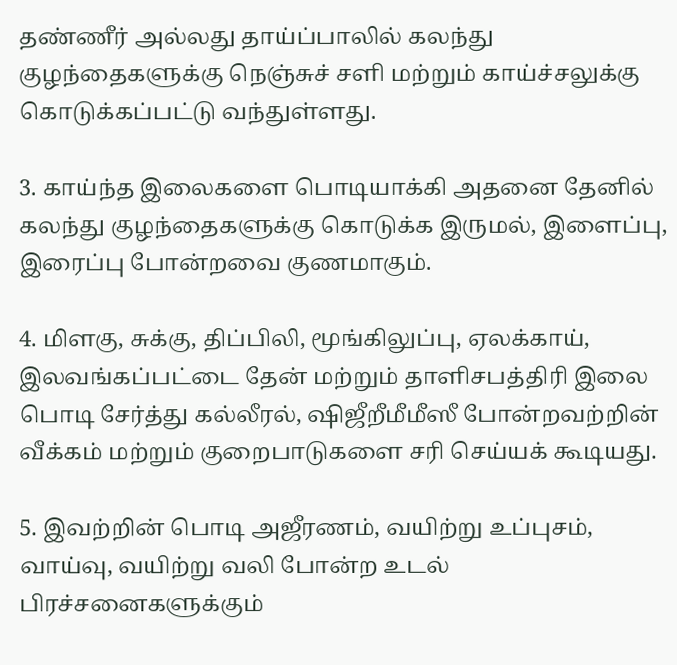தண்ணீர் அல்லது தாய்ப்பாலில் கலந்து குழந்தைகளுக்கு நெஞ்சுச் சளி மற்றும் காய்ச்சலுக்கு கொடுக்கப்பட்டு வந்துள்ளது.

3. காய்ந்த இலைகளை பொடியாக்கி அதனை தேனில் கலந்து குழந்தைகளுக்கு கொடுக்க இருமல், இளைப்பு, இரைப்பு போன்றவை குணமாகும்.

4. மிளகு, சுக்கு, திப்பிலி, மூங்கிலுப்பு, ஏலக்காய், இலவங்கப்பட்டை தேன் மற்றும் தாளிசபத்திரி இலை பொடி சேர்த்து கல்லீரல், ஷிஜீறீமீமீஸீ போன்றவற்றின் வீக்கம் மற்றும் குறைபாடுகளை சரி செய்யக் கூடியது.

5. இவற்றின் பொடி அஜீரணம், வயிற்று உப்புசம், வாய்வு, வயிற்று வலி போன்ற உடல் பிரச்சனைகளுக்கும்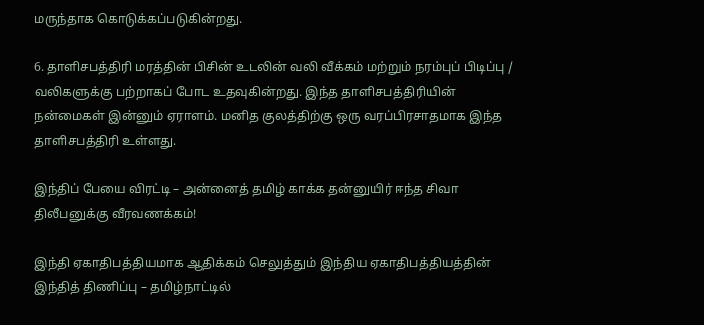மருந்தாக கொடுக்கப்படுகின்றது.

6. தாளிசபத்திரி மரத்தின் பிசின் உடலின் வலி வீக்கம் மற்றும் நரம்புப் பிடிப்பு / வலிகளுக்கு பற்றாகப் போட உதவுகின்றது. இந்த தாளிசபத்திரியின் நன்மைகள் இன்னும் ஏராளம். மனித குலத்திற்கு ஒரு வரப்பிரசாதமாக இந்த தாளிசபத்திரி உள்ளது.

இந்திப் பேயை விரட்டி – அன்னைத் தமிழ் காக்க தன்னுயிர் ஈந்த சிவா திலீபனுக்கு வீரவணக்கம்!

இந்தி ஏகாதிபத்தியமாக ஆதிக்கம் செலுத்தும் இந்திய ஏகாதிபத்தியத்தின் இந்தித் திணிப்பு – தமிழ்நாட்டில்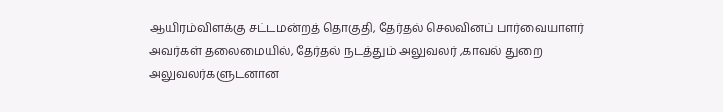ஆயிரம்விளக்கு சட்டமன்றத் தொகுதி, தேர்தல் செலவினப் பார்வையாளர் அவர்கள் தலைமையில், தேர்தல் நடத்தும் அலுவலர் ,காவல் துறை அலுவலர்களுடனான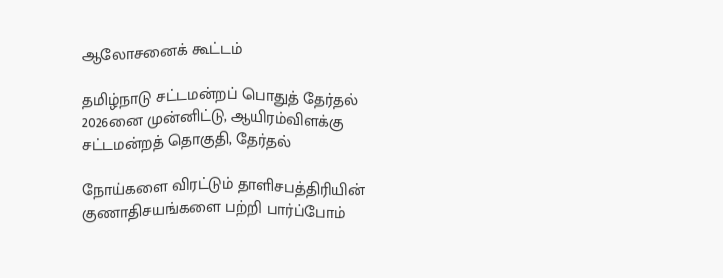ஆலோசனைக் கூட்டம்

தமிழ்நாடு சட்டமன்றப் பொதுத் தேர்தல் 2026னை முன்னிட்டு, ஆயிரம்விளக்கு சட்டமன்றத் தொகுதி, தேர்தல்

நோய்களை விரட்டும் தாளிசபத்திரியின் குணாதிசயங்களை பற்றி பார்ப்போம்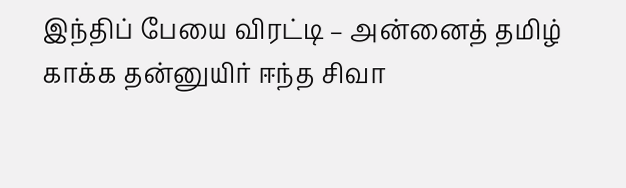இந்திப் பேயை விரட்டி – அன்னைத் தமிழ் காக்க தன்னுயிர் ஈந்த சிவா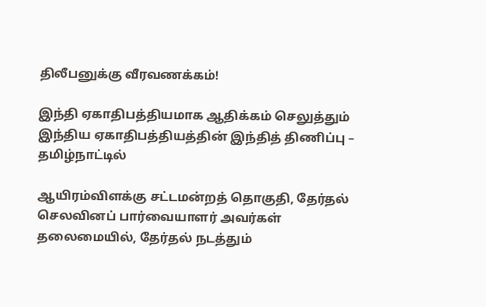திலீபனுக்கு வீரவணக்கம்!

இந்தி ஏகாதிபத்தியமாக ஆதிக்கம் செலுத்தும் இந்திய ஏகாதிபத்தியத்தின் இந்தித் திணிப்பு – தமிழ்நாட்டில்

ஆயிரம்விளக்கு சட்டமன்றத் தொகுதி, தேர்தல் செலவினப் பார்வையாளர் அவர்கள் தலைமையில், தேர்தல் நடத்தும்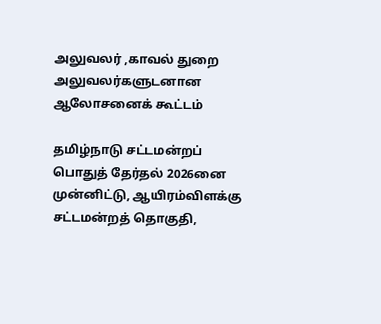அலுவலர் ,காவல் துறை அலுவலர்களுடனான ஆலோசனைக் கூட்டம்

தமிழ்நாடு சட்டமன்றப் பொதுத் தேர்தல் 2026னை முன்னிட்டு, ஆயிரம்விளக்கு சட்டமன்றத் தொகுதி,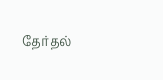தேர்தல்